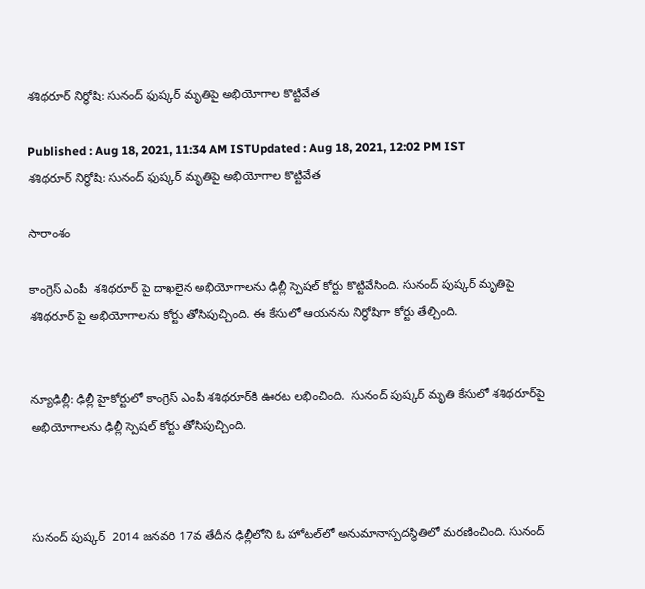శశిథరూర్‌ నిర్ధోషి: సునంద్ ఫుష్కర్ మృతిపై అభియోగాల కొట్టివేత

Published : Aug 18, 2021, 11:34 AM ISTUpdated : Aug 18, 2021, 12:02 PM IST
శశిథరూర్‌ నిర్ధోషి: సునంద్ ఫుష్కర్ మృతిపై అభియోగాల కొట్టివేత

సారాంశం

కాంగ్రెస్ ఎంపీ  శశిథరూర్ పై దాఖలైన అభియోగాలను ఢిల్లీ స్పెషల్ కోర్టు కొట్టివేసింది. సునంద్ పుష్కర్ మృతిపై శశిథరూర్ పై అభియోగాలను కోర్టు తోసిపుచ్చింది. ఈ కేసులో ఆయనను నిర్ధోషిగా కోర్టు తేల్చింది.


న్యూఢిల్లీ: ఢిల్లీ హైకోర్టులో కాంగ్రెస్ ఎంపీ శశిథరూర్‌కి ఊరట లభించింది.  సునంద్ పుష్కర్ మృతి కేసులో శశిథరూర్‌పై అభియోగాలను ఢిల్లీ స్పెషల్ కోర్టు తోసిపుచ్చింది.



సునంద్ పుష్కర్  2014 జనవరి 17వ తేదీన ఢిల్లీలోని ఓ హోటల్‌లో అనుమానాస్పదస్థితిలో మరణించింది. సునంద్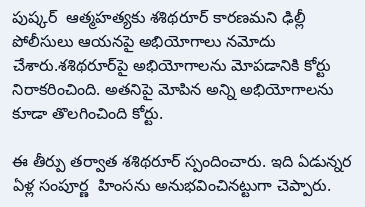పుష్కర్  ఆత్మహత్యకు శశిథరూర్ కారణమని ఢిల్లీ పోలీసులు ఆయనపై అభియోగాలు నమోదు చేశారు.శశిథరూర్‌పై అభియోగాలను మోపడానికి కోర్టు నిరాకరించింది. అతనిపై మోపిన అన్ని అభియోగాలను కూడా తొలగించింది కోర్టు.

ఈ తీర్పు తర్వాత శశిథరూర్ స్పందించారు. ఇది ఏడున్నర ఏళ్ల సంపూర్ణ  హింసను అనుభవించినట్టుగా చెప్పారు.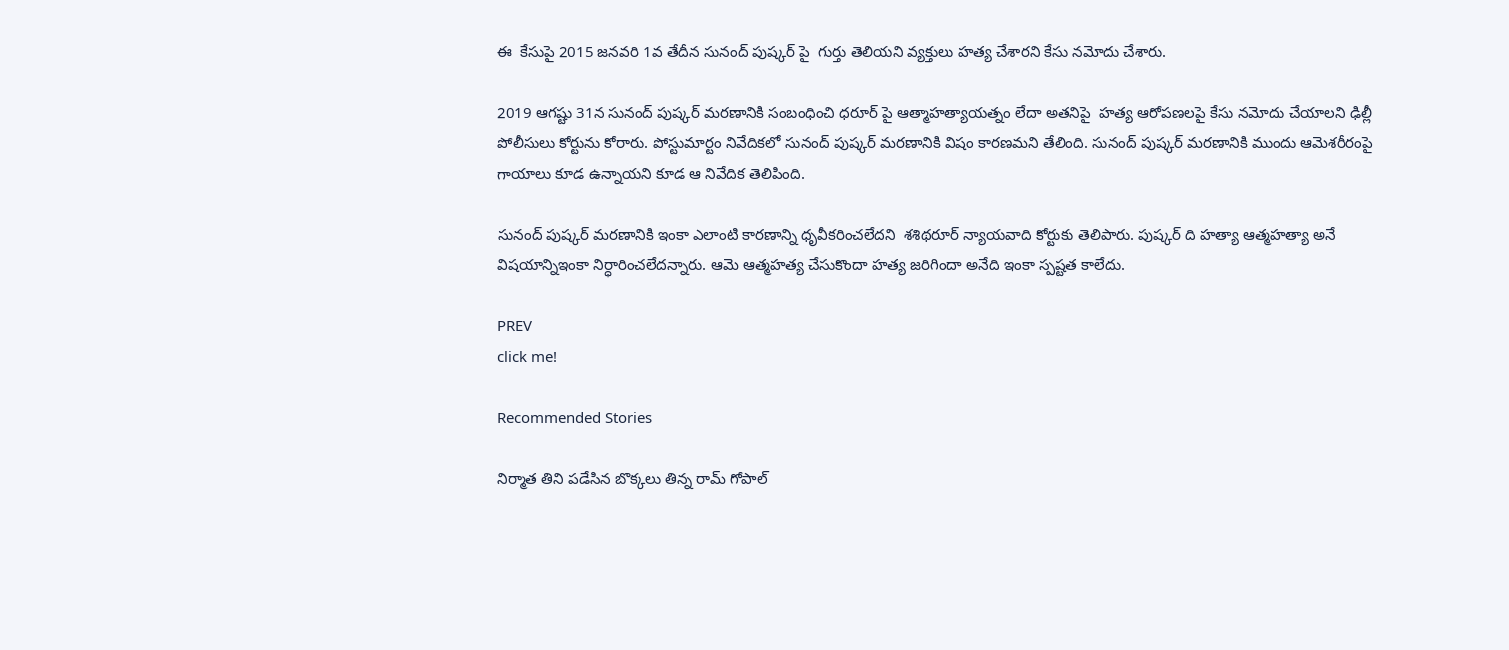ఈ  కేసుపై 2015 జనవరి 1వ తేదీన సునంద్ పుష్కర్ పై  గుర్తు తెలియని వ్యక్తులు హత్య చేశారని కేసు నమోదు చేశారు.

2019 ఆగష్టు 31న సునంద్ పుష్కర్ మరణానికి సంబంధించి ధరూర్ పై ఆత్మాహత్యాయత్నం లేదా అతనిపై  హత్య ఆరోపణలపై కేసు నమోదు చేయాలని ఢిల్లీ పోలీసులు కోర్టును కోరారు. పోస్టుమార్టం నివేదికలో సునంద్ పుష్కర్ మరణానికి విషం కారణమని తేలింది. సునంద్ పుష్కర్ మరణానికి ముందు ఆమెశరీరంపై గాయాలు కూడ ఉన్నాయని కూడ ఆ నివేదిక తెలిపింది.

సునంద్ పుష్కర్ మరణానికి ఇంకా ఎలాంటి కారణాన్ని ధృవీకరించలేదని  శశిథరూర్ న్యాయవాది కోర్టుకు తెలిపారు. పుష్కర్ ది హత్యా ఆత్మహత్యా అనే విషయాన్నిఇంకా నిర్ధారించలేదన్నారు. ఆమె ఆత్మహత్య చేసుకొందా హత్య జరిగిందా అనేది ఇంకా స్పష్టత కాలేదు.

PREV
click me!

Recommended Stories

నిర్మాత తిని ప‌డేసిన బొక్క‌లు తిన్న రామ్ గోపాల్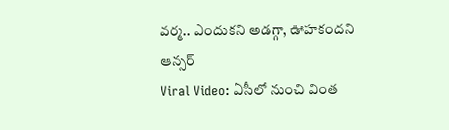వ‌ర్మ‌.. ఎందుక‌ని అడ‌గ్గా, ఊహ‌కంద‌ని ఆన్స‌ర్‌
Viral Video: ఏసీలో నుంచి వింత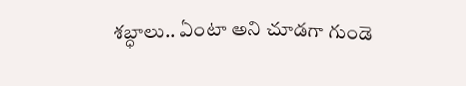శ‌బ్ధాలు.. ఏంటా అని చూడ‌గా గుండె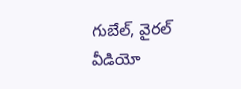గుబేల్‌, వైర‌ల్ వీడియో